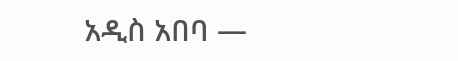አዲስ አበባ —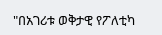"በአገሪቱ ወቅታዊ የፖለቲካ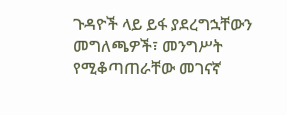ጉዳዮች ላይ ይፋ ያደረግኋቸውን መግለጫዎች፣ መንግሥት የሚቆጣጠራቸው መገናኛ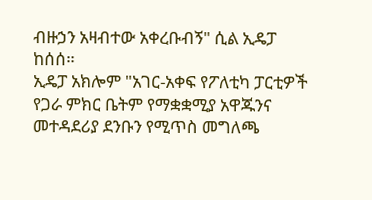ብዙኃን አዛብተው አቀረቡብኝ" ሲል ኢዴፓ ከሰሰ።
ኢዴፓ አክሎም "አገር-አቀፍ የፖለቲካ ፓርቲዎች የጋራ ምክር ቤትም የማቋቋሚያ አዋጁንና መተዳደሪያ ደንቡን የሚጥስ መግለጫ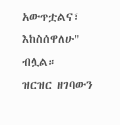አውጥቷልና፣ እከስሰዋለሁ" ብሏል።
ዝርዝር ዘገባውን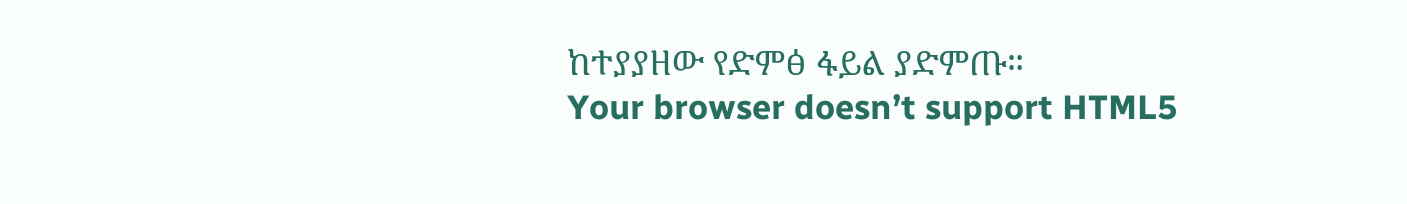ከተያያዘው የድምፅ ፋይል ያድምጡ።
Your browser doesn’t support HTML5